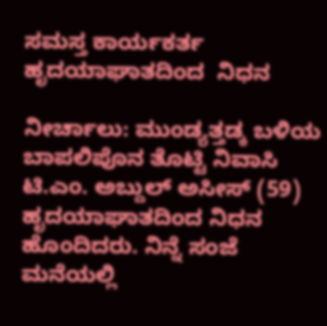ಸಮಸ್ತ ಕಾರ್ಯಕರ್ತ ಹೃದಯಾಘಾತದಿಂದ  ನಿಧನ

ನೀರ್ಚಾಲು: ಮುಂಡ್ಯತ್ತಡ್ಕ ಬಳಿಯ ಬಾಪಲಿಪೊನ ತೊಟ್ಟಿ ನಿವಾಸಿ ಟಿ.ಎಂ. ಅಬ್ದುಲ್ ಅಸೀಸ್ (59) ಹೃದಯಾಘಾತದಿಂದ ನಿಧನ ಹೊಂದಿದರು. ನಿನ್ನೆ ಸಂಜೆ ಮನೆಯಲ್ಲಿ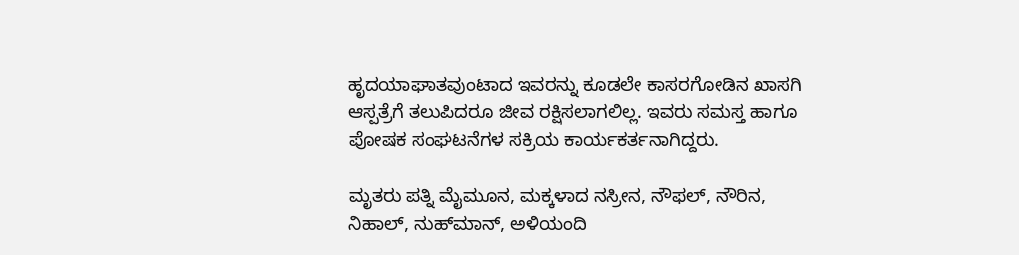ಹೃದಯಾಘಾತವುಂಟಾದ ಇವರನ್ನು ಕೂಡಲೇ ಕಾಸರಗೋಡಿನ ಖಾಸಗಿ ಆಸ್ಪತ್ರೆಗೆ ತಲುಪಿದರೂ ಜೀವ ರಕ್ಷಿಸಲಾಗಲಿಲ್ಲ. ಇವರು ಸಮಸ್ತ ಹಾಗೂ ಪೋಷಕ ಸಂಘಟನೆಗಳ ಸಕ್ರಿಯ ಕಾರ್ಯಕರ್ತನಾಗಿದ್ದರು.

ಮೃತರು ಪತ್ನಿ ಮೈಮೂನ, ಮಕ್ಕಳಾದ ನಸ್ರೀನ, ನೌಫಲ್, ನೌರಿನ, ನಿಹಾಲ್, ನುಹ್‌ಮಾನ್, ಅಳಿಯಂದಿ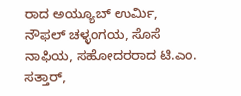ರಾದ ಅಯ್ಯೂಬ್ ಉರ್ಮಿ, ನೌಫಲ್ ಚಳ್ಳಂಗಯ, ಸೊಸೆ ನಾಫಿಯ, ಸಹೋದರರಾದ ಟಿ.ಎಂ. ಸತ್ತಾರ್,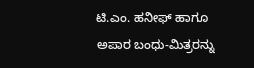ಟಿ.ಎಂ. ಹನೀಫ್ ಹಾಗೂ ಅಪಾರ ಬಂಧು-ಮಿತ್ರರನ್ನು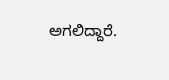ಅಗಲಿದ್ದಾರೆ.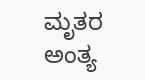ಮೃತರ ಅಂತ್ಯ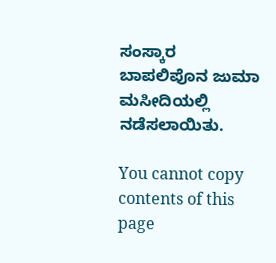ಸಂಸ್ಕಾರ ಬಾಪಲಿಪೊನ ಜುಮಾ ಮಸೀದಿಯಲ್ಲಿ ನಡೆಸಲಾಯಿತು.

You cannot copy contents of this page